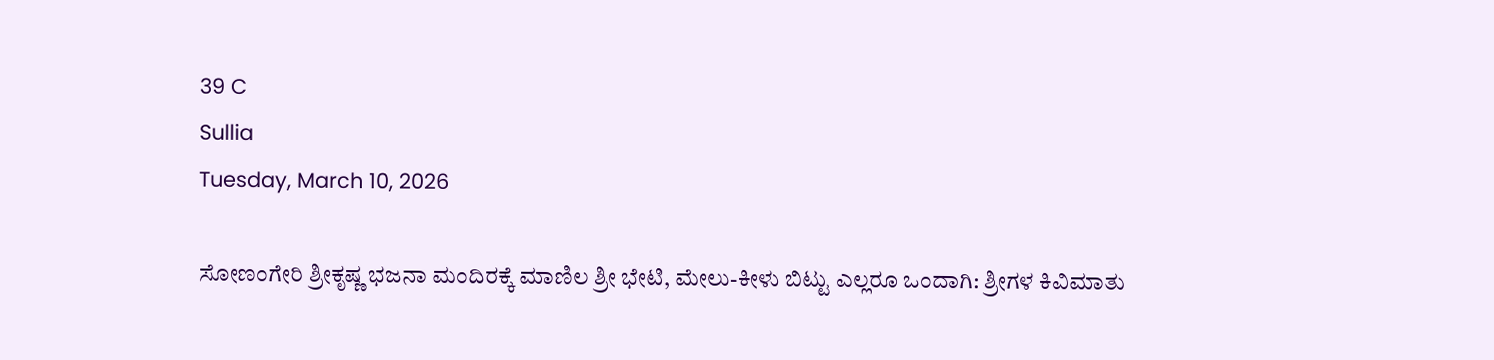39 C
Sullia
Tuesday, March 10, 2026

ಸೋಣಂಗೇರಿ ಶ್ರೀಕೃಷ್ಣ ಭಜನಾ ಮಂದಿರಕ್ಕೆ ಮಾಣಿಲ ಶ್ರೀ ಭೇಟಿ, ಮೇಲು-ಕೀಳು ಬಿಟ್ಟು ಎಲ್ಲರೂ ಒಂದಾಗಿ: ಶ್ರೀಗಳ ಕಿವಿಮಾತು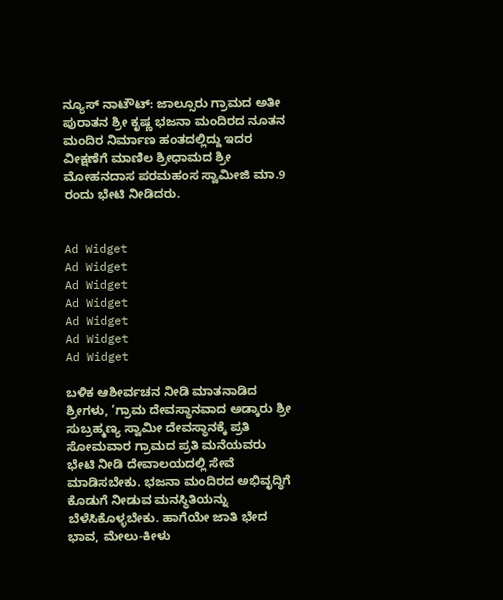ನ್ಯೂಸ್ ನಾಟೌಟ್: ಜಾಲ್ಸೂರು ಗ್ರಾಮದ ಅತೀ ಪುರಾತನ ಶ್ರೀ ಕೃಷ್ಣ ಭಜನಾ ಮಂದಿರದ ನೂತನ ಮಂದಿರ ನಿರ್ಮಾಣ ಹಂತದಲ್ಲಿದ್ದು ಇದರ ವೀಕ್ಷಣೆಗೆ ಮಾಣಿಲ ಶ್ರೀಧಾಮದ ಶ್ರೀ ಮೋಹನದಾಸ ಪರಮಹಂಸ ಸ್ವಾಮೀಜಿ ಮಾ.9 ರಂದು ಭೇಟಿ ನೀಡಿದರು.


Ad Widget
Ad Widget
Ad Widget
Ad Widget
Ad Widget
Ad Widget
Ad Widget

ಬಳಿಕ ಆಶೀರ್ವಚನ ನೀಡಿ ಮಾತನಾಡಿದ ಶ್ರೀಗಳು, ‘ಗ್ರಾಮ ದೇವಸ್ಥಾನವಾದ ಅಡ್ಕಾರು ಶ್ರೀ ಸುಬ್ರಹ್ಮಣ್ಯ ಸ್ವಾಮೀ ದೇವಸ್ಥಾನಕ್ಕೆ ಪ್ರತಿ ಸೋಮವಾರ ಗ್ರಾಮದ ಪ್ರತಿ ಮನೆಯವರು ಭೇಟಿ ನೀಡಿ ದೇವಾಲಯದಲ್ಲಿ ಸೇವೆ ಮಾಡಿಸಬೇಕು. ಭಜನಾ ಮಂದಿರದ ಅಭಿವೃದ್ಧಿಗೆ ಕೊಡುಗೆ ನೀಡುವ ಮನಸ್ಥಿತಿಯನ್ನು ಬೆಳೆಸಿಕೊಳ್ಳಬೇಕು. ಹಾಗೆಯೇ ಜಾತಿ ಭೇದ ಭಾವ, ಮೇಲು-ಕೀಳು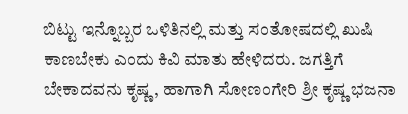ಬಿಟ್ಟು ಇನ್ನೊಬ್ಬರ ಒಳಿತಿನಲ್ಲಿ ಮತ್ತು ಸಂತೋಷದಲ್ಲಿ ಖುಷಿ ಕಾಣಬೇಕು ಎಂದು ಕಿವಿ ಮಾತು ಹೇಳಿದರು. ಜಗತ್ತಿಗೆ ಬೇಕಾದವನು ಕೃಷ್ಣ, ಹಾಗಾಗಿ ಸೋಣಂಗೇರಿ ಶ್ರೀ ಕೃಷ್ಣ ಭಜನಾ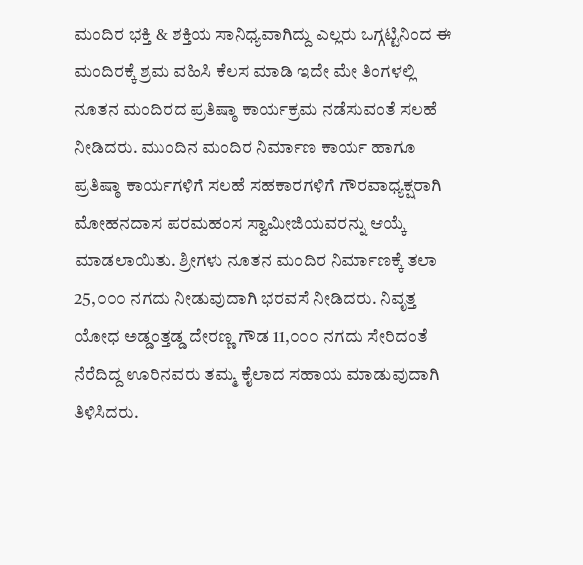ಮಂದಿರ ಭಕ್ತಿ & ಶಕ್ತಿಯ ಸಾನಿಧ್ಯವಾಗಿದ್ದು ಎಲ್ಲರು ಒಗ್ಗಟ್ಟಿನಿಂದ ಈ ಮಂದಿರಕ್ಕೆ ಶ್ರಮ ವಹಿಸಿ ಕೆಲಸ ಮಾಡಿ ಇದೇ ಮೇ ತಿಂಗಳಲ್ಲಿ ನೂತನ ಮಂದಿರದ ಪ್ರತಿಷ್ಠಾ ಕಾರ್ಯಕ್ರಮ ನಡೆಸುವಂತೆ ಸಲಹೆ ನೀಡಿದರು. ಮುಂದಿನ ಮಂದಿರ ನಿರ್ಮಾಣ ಕಾರ್ಯ ಹಾಗೂ ಪ್ರತಿಷ್ಠಾ ಕಾರ್ಯಗಳಿಗೆ ಸಲಹೆ ಸಹಕಾರಗಳಿಗೆ ಗೌರವಾಧ್ಯಕ್ಷರಾಗಿ ಮೋಹನದಾಸ ಪರಮಹಂಸ ಸ್ವಾಮೀಜಿಯವರನ್ನು ಆಯ್ಕೆ ಮಾಡಲಾಯಿತು. ಶ್ರೀಗಳು ನೂತನ ಮಂದಿರ ನಿರ್ಮಾಣಕ್ಕೆ ತಲಾ 25,೦೦೦ ನಗದು ನೀಡುವುದಾಗಿ ಭರವಸೆ ನೀಡಿದರು. ನಿವೃತ್ತ ಯೋಧ ಅಡ್ಡಂತ್ತಡ್ಡ ದೇರಣ್ಣ ಗೌಡ 11,೦೦೦ ನಗದು ಸೇರಿದಂತೆ ನೆರೆದಿದ್ದ ಊರಿನವರು ತಮ್ಮ ಕೈಲಾದ ಸಹಾಯ ಮಾಡುವುದಾಗಿ ತಿಳಿಸಿದರು.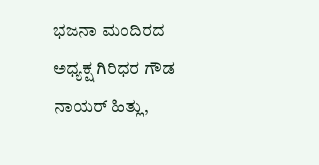ಭಜನಾ ಮಂದಿರದ ಅಧ್ಯಕ್ಷ ಗಿರಿಧರ ಗೌಡ ನಾಯರ್ ಹಿತ್ಲು,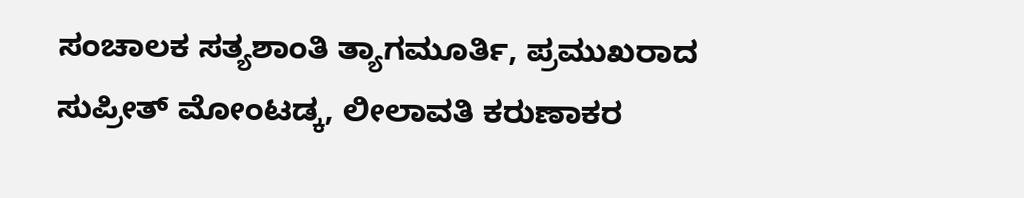ಸಂಚಾಲಕ ಸತ್ಯಶಾಂತಿ ತ್ಯಾಗಮೂರ್ತಿ, ಪ್ರಮುಖರಾದ ಸುಪ್ರೀತ್ ಮೋಂಟಡ್ಕ, ಲೀಲಾವತಿ ಕರುಣಾಕರ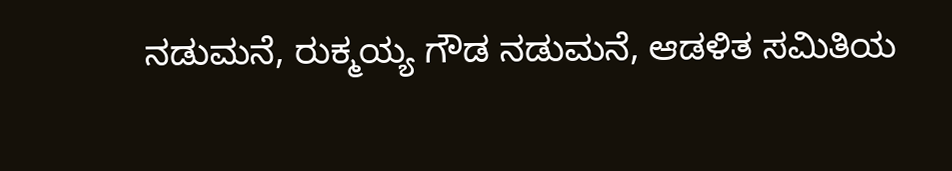ನಡುಮನೆ, ರುಕ್ಮಯ್ಯ ಗೌಡ ನಡುಮನೆ, ಆಡಳಿತ ಸಮಿತಿಯ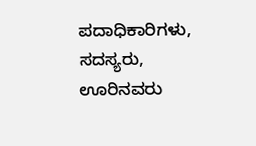ಪದಾಧಿಕಾರಿಗಳು, ಸದಸ್ಯರು, ಊರಿನವರು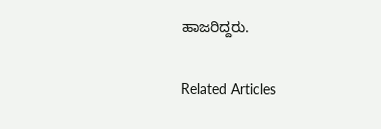ಹಾಜರಿದ್ದರು.

Related Articles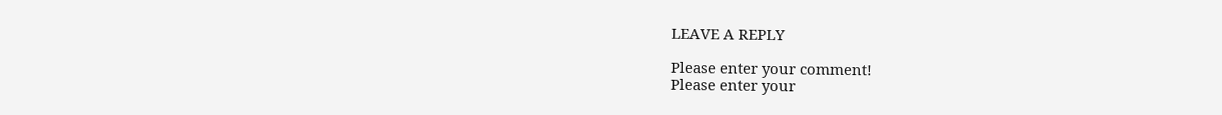LEAVE A REPLY

Please enter your comment!
Please enter your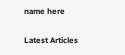name here

Latest Articles